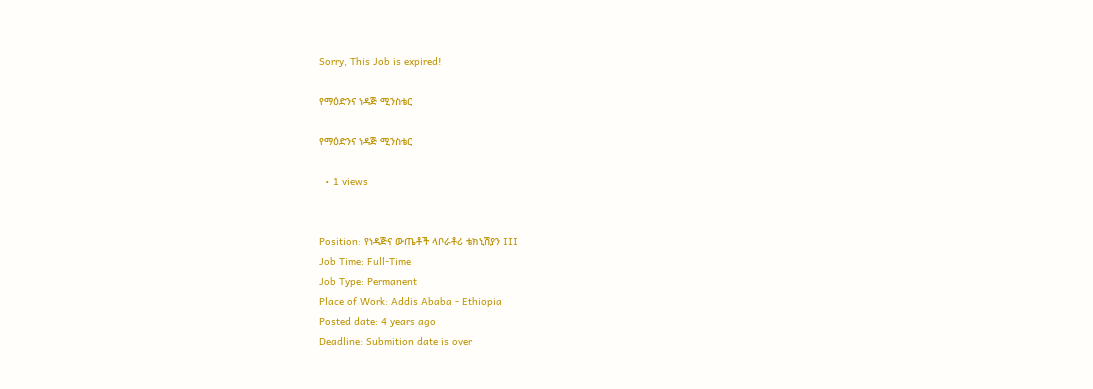Sorry, This Job is expired!

የማዕድንና ነዳጅ ሚንስቴር

የማዕድንና ነዳጅ ሚንስቴር

  • 1 views


Position: የነዳጅና ውጤቶች ላቦራቶሪ ቴክኒሽያን III
Job Time: Full-Time
Job Type: Permanent
Place of Work: Addis Ababa - Ethiopia
Posted date: 4 years ago
Deadline: Submition date is over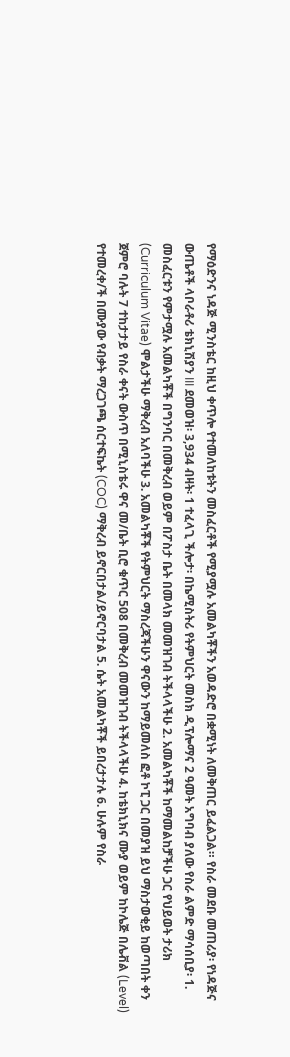የማዕድንና ነዳጅ ሚንስቴር ከዚህ ቀጥሎ የተመለከቱትን መስፈርቶች የሚያሟሉ አመልካቾችን አወዳድሮ በቋሚነት ለመቅጠር ይፈልጋል። የስራ መደቡ መጠሪያ፡ የነዳጅና ውጤቶች ላቦራቶሪ ቴክኒሽያን III ደመወዝ፡ 3,934 ብዛት፡ 1 ተፈላጊ ችሎታ፡ በኬሚስትሪ የትምህርት መስክ ዲፕሎማና 2 ዓመት አግባብ ያለው የስራ ልምድ ማሳሰቢያ፡ 1. መስፈርቱን የምታሟሉ አመልካቾች በግንባር በመቅረብ ወይም በፖስታ ቤት በመላክ መመዝገብ ትችላላችሁ 2. አመልካቾች ከማመልከቻችሁ ጋር የህይወት ታሪክ (Curriculum Vitae) ሞልታችሁ ማቅረብ አለባችሁ 3. አመልካቾች የትምህርት ማስረጃችሁን ዋናውን ከማይመለስ ፎቶ ኮፒ ጋር በመያዝ ይህ ማስታወቂይ ከወጣበት ቀን ጀምሮ ባሉት 7 ተከታታይ የስራ ቀናት ውስጥ በሚኒስቴሩ ዋና መ/ቤት ቢሮ ቁጥር 508 በመቅረብ መመዝገብ ትችላላችሁ 4. ከቴክኒክና ሙያ ወይም ከኮሌጅ በሌቭል (Level) የተመረቀ/ች በሙያው የብቃት ማረጋገጫ ሰርተፍኬት (COC) ማቅረብ ይኖርበታል/ይኖርባታል 5. ሴት አመልካቾች ይበረታታሉ 6. ሁሉም የስራ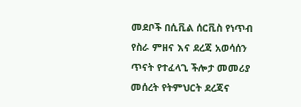መደቦች በሲቪል ሰርቪስ የነጥብ የስራ ምዘና እና ደረጃ አወሳሰን ጥናት የተፈላጊ ችሎታ መመሪያ መሰረት የትምህርት ደረጃና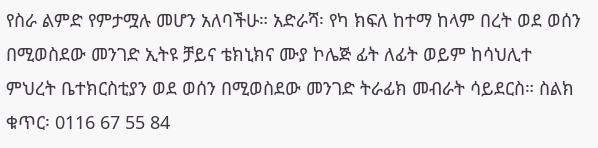የስራ ልምድ የምታሟሉ መሆን አለባችሁ። አድራሻ፡ የካ ክፍለ ከተማ ከላም በረት ወደ ወሰን በሚወስደው መንገድ ኢትዩ ቻይና ቴክኒክና ሙያ ኮሌጅ ፊት ለፊት ወይም ከሳህሊተ ምህረት ቤተክርስቲያን ወደ ወሰን በሚወስደው መንገድ ትራፊክ መብራት ሳይደርስ። ስልክ ቁጥር፡ 0116 67 55 84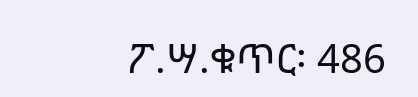ፖ.ሣ.ቁጥር፡ 486